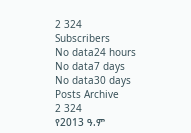2 324
Subscribers
No data24 hours
No data7 days
No data30 days
Posts Archive
2 324
የ2013 ዓ.ም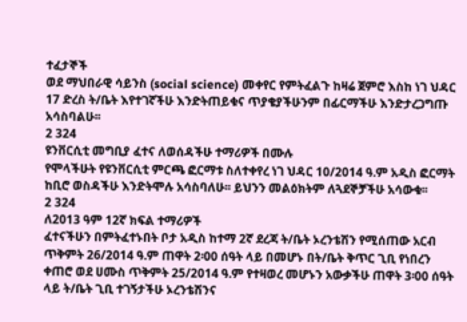ተፈታኞች
ወደ ማህበራዊ ሳይንስ (social science) መቀየር የምትፈልጉ ከዛሬ ጀምሮ እስከ ነገ ህዳር 17 ድረስ ት/ቤት እየተገኛችሁ እንድትጠይቁና ጥያቄያችሁንም በፊርማችሁ እንድታረጋግጡ አሳስባልሁ፡፡
2 324
ዩንቨርሲቲ መግቢያ ፈተና ለወሰዳችሁ ተማሪዎች በሙሉ
የሞላችሁት የዩንቨርሲቲ ምርጫ ፎርማቱ ስለተቀየረ ነገ ህዳር 10/2014 ዓ.ም አዲስ ፎርማት ከቢሮ ወስዳችሁ እንድትሞሉ አሳስባለሁ፡፡ ይህንን መልዕክትም ለጓደኞቻችሁ አሳውቁ፡፡
2 324
ለ2013 ዓም 12ኛ ክፍል ተማሪዎች
ፈተናችሁን በምትፈተኑበት ቦታ አዲስ ከተማ 2ኛ ደረጃ ት/ቤት ኦረንቴሽን የሚሰጠው አርብ ጥቅምት 26/2014 ዓ.ም ጠዋት 2፡00 ሰዓት ላይ በመሆኑ በት/ቤት ቅጥር ጊቢ የነበረን ቀጠሮ ወደ ሀሙስ ጥቅምት 25/2014 ዓ.ም የተዛወረ መሆኑን አውቃችሁ ጠዋት 3፡00 ሰዓት ላይ ት/ቤት ጊቢ ተገኝታችሁ ኦረንቴሽንና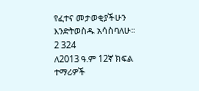የፈተና መታወቂያችሁን እንድትወስዱ አሳስባለሁ፡፡
2 324
ለ2013 ዓ.ም 12ኛ ክፍል ተማሪዎች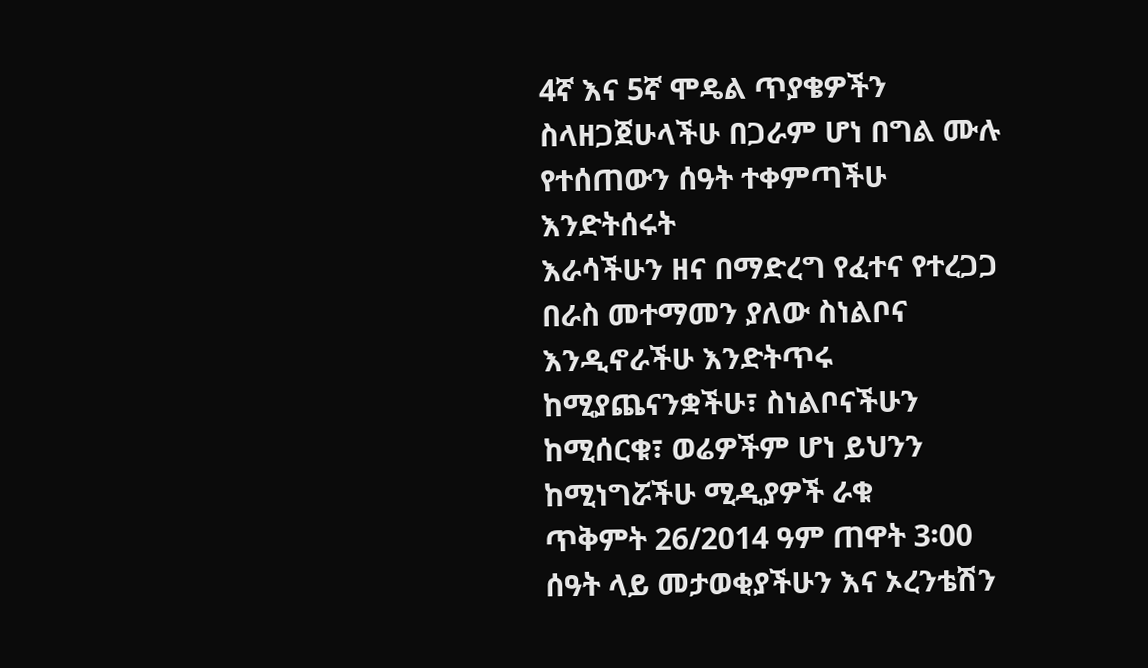4ኛ እና 5ኛ ሞዴል ጥያቄዎችን ስላዘጋጀሁላችሁ በጋራም ሆነ በግል ሙሉ የተሰጠውን ሰዓት ተቀምጣችሁ እንድትሰሩት
እራሳችሁን ዘና በማድረግ የፈተና የተረጋጋ በራስ መተማመን ያለው ስነልቦና እንዲኖራችሁ እንድትጥሩ
ከሚያጨናንቋችሁ፣ ስነልቦናችሁን ከሚሰርቁ፣ ወሬዎችም ሆነ ይህንን ከሚነግሯችሁ ሚዲያዎች ራቁ
ጥቅምት 26/2014 ዓም ጠዋት 3፡00 ሰዓት ላይ መታወቂያችሁን እና ኦረንቴሽን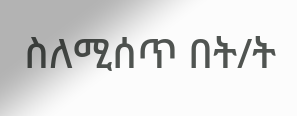ስለሚሰጥ በት/ት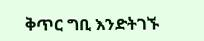ቅጥር ግቢ እንድትገኙ